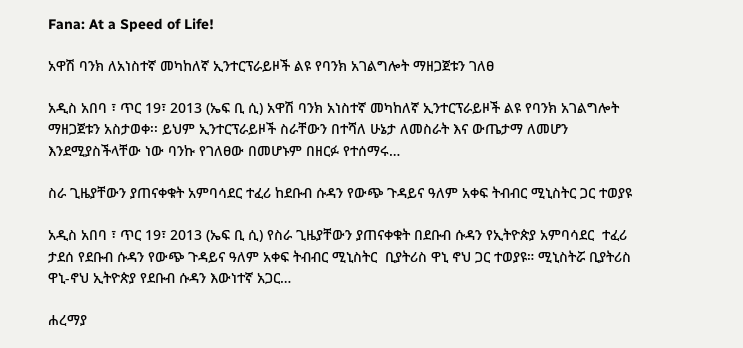Fana: At a Speed of Life!

አዋሽ ባንክ ለአነስተኛ መካከለኛ ኢንተርፕራይዞች ልዩ የባንክ አገልግሎት ማዘጋጀቱን ገለፀ

አዲስ አበባ ፣ ጥር 19፣ 2013 (ኤፍ ቢ ሲ) አዋሽ ባንክ አነስተኛ መካከለኛ ኢንተርፕራይዞች ልዩ የባንክ አገልግሎት ማዘጋጀቱን አስታወቀ፡፡ ይህም ኢንተርፕራይዞች ስራቸውን በተሻለ ሁኔታ ለመስራት እና ውጤታማ ለመሆን እንደሚያስችላቸው ነው ባንኩ የገለፀው በመሆኑም በዘርፉ የተሰማሩ…

ስራ ጊዜያቸውን ያጠናቀቁት አምባሳደር ተፈሪ ከደቡብ ሱዳን የውጭ ጉዳይና ዓለም አቀፍ ትብብር ሚኒስትር ጋር ተወያዩ

አዲስ አበባ ፣ ጥር 19፣ 2013 (ኤፍ ቢ ሲ) የስራ ጊዜያቸውን ያጠናቀቁት በደቡብ ሱዳን የኢትዮጵያ አምባሳደር  ተፈሪ ታደሰ የደቡብ ሱዳን የውጭ ጉዳይና ዓለም አቀፍ ትብብር ሚኒስትር  ቢያትሪስ ዋኒ ኖህ ጋር ተወያዩ። ሚኒስትሯ ቢያትሪስ ዋኒ-ኖህ ኢትዮጵያ የደቡብ ሱዳን እውነተኛ አጋር…

ሐረማያ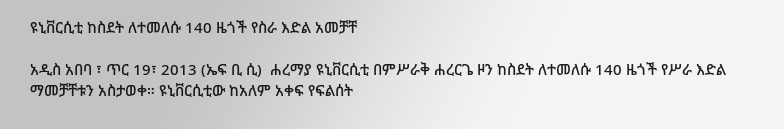ዩኒቨርሲቲ ከስደት ለተመለሱ 140 ዜጎች የስራ እድል አመቻቸ

አዲስ አበባ ፣ ጥር 19፣ 2013 (ኤፍ ቢ ሲ)  ሐረማያ ዩኒቨርሲቲ በምሥራቅ ሐረርጌ ዞን ከስደት ለተመለሱ 140 ዜጎች የሥራ እድል ማመቻቸቱን አስታወቀ። ዩኒቨርሲቲው ከአለም አቀፍ የፍልሰት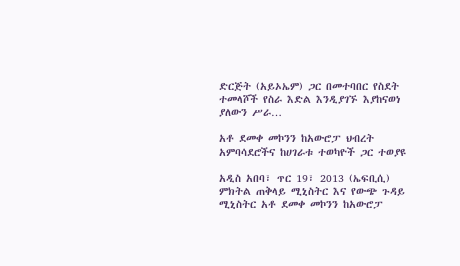ድርጅት (አይኦኤም) ጋር በመተባበር የስደት ተመላሾች የስራ እድል እንዲያገኙ እያከናወነ ያለውን ሥራ…

አቶ ደመቀ መኮንን ከአውሮፓ ህብረት አምባሳደሮችና ከሀገራቱ ተወካዮች ጋር ተወያዩ

አዲስ አበባ፣ ጥር 19፣ 2013 (ኤፍቢሲ) ምክትል ጠቅላይ ሚኒስትር እና የውጭ ጉዳይ ሚኒስትር አቶ ደመቀ መኮንን ከአውሮፓ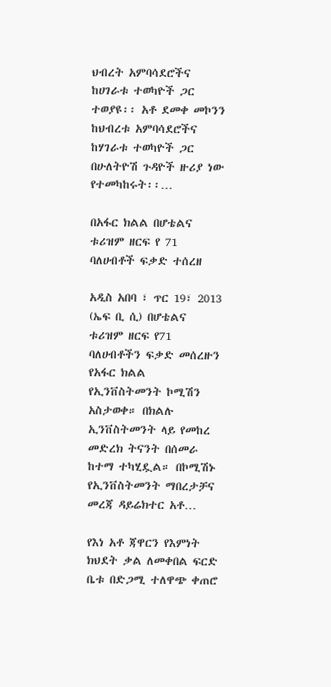ህብረት አምባሳደሮችና ከሀገራቱ ተወካዮች ጋር ተወያዩ፡፡ አቶ ደመቀ መኮንን ከህብረቱ አምባሳደሮችና ከሃገራቱ ተወካዮች ጋር በሁለትዮሽ ጉዳዮች ዙሪያ ነው የተመካከሩት፡፡…

በአፋር ክልል በሆቴልና ቱሪዝም ዘርፍ የ 71 ባለሀብቶች ፍቃድ ተሰረዘ

አዲስ አበባ ፣ ጥር 19፣ 2013 (ኤፍ ቢ ሲ) በሆቴልና ቱሪዝም ዘርፍ የ71 ባለሀብቶችን ፍቃድ መሰረዙን የአፋር ክልል የኢንቨስትመንት ኮሚሽን አስታወቀ። በክልሉ ኢንቨስትመንት ላይ የመከረ መድረክ ትናንት በሰመራ ከተማ ተካሂዷል። በኮሚሽኑ የኢንቨስትመንት ማበረታቻና መረጃ ዳይሬክተር አቶ…

የእነ አቶ ጃዋርን የእምነት ክህደት ቃል ለመቀበል ፍርድ ቤቱ በድጋሚ ተለዋጭ ቀጠሮ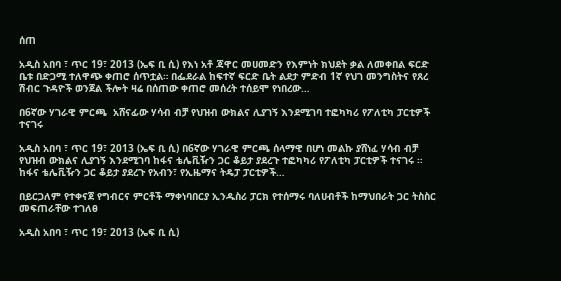ሰጠ

አዲስ አበባ ፣ ጥር 19፣ 2013 (ኤፍ ቢ ሲ) የእነ አቶ ጃዋር መሀመድን የእምነት ክህደት ቃል ለመቀበል ፍርድ ቤቱ በድጋሚ ተለዋጭ ቀጠሮ ሰጥቷል። በፌደራል ከፍተኛ ፍርድ ቤት ልደታ ምድብ 1ኛ የህገ መንግስትና የጸረ ሽብር ጉዳዮች ወንጀል ችሎት ዛሬ በሰጠው ቀጠሮ መሰረት ተሰይሞ የነበረው…

በ6ኛው ሃገራዊ ምርጫ  አሸናፊው ሃሳብ ብቻ የህዝብ ውክልና ሊያገኝ እንደሚገባ ተፎካካሪ የፖለቲካ ፓርቲዎች ተናገሩ

አዲስ አበባ ፣ ጥር 19፣ 2013 (ኤፍ ቢ ሲ) በ6ኛው ሃገራዊ ምርጫ ሰላማዊ በሆነ መልኩ ያሸነፈ ሃሳብ ብቻ የህዝብ ውክልና ሊያገኝ እንደሚገባ ከፋና ቴሌቪዥን ጋር ቆይታ ያደረጉ ተፎካካሪ የፖለቲካ ፓርቲዎች ተናገሩ ። ከፋና ቴሌቪዥን ጋር ቆይታ ያደረጉ የአብን፣ የኢዜማና ትዴፓ ፓርቲዎች…

በይርጋለም የተቀናጀ የግብርና ምርቶች ማቀነባበርያ ኢንዱስሪ ፓርክ የተሰማሩ ባለሀብቶች ከማህበራት ጋር ትስስር መፍጠራቸው ተገለፀ

አዲስ አበባ ፣ ጥር 19፣ 2013 (ኤፍ ቢ ሲ)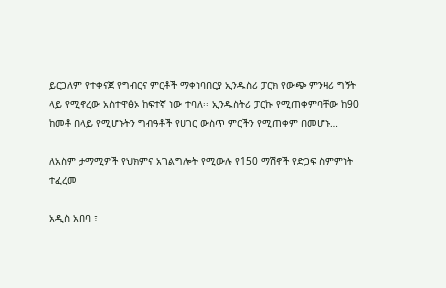ይርጋለም የተቀናጀ የግብርና ምርቶች ማቀነባበርያ ኢንዱስሪ ፓርክ የውጭ ምንዛሪ ግኝት ላይ የሚኖረው አስተዋፅኦ ከፍተኛ ነው ተባለ፡፡ ኢንዱስትሪ ፓርኩ የሚጠቀምባቸው ከ90 ከመቶ በላይ የሚሆኑትን ግብዓቶች የሀገር ውስጥ ምርችን የሚጠቀም በመሆኑ…

ለአስም ታማሚዎች የህክምና አገልግሎት የሚውሉ የ150 ማሽኖች የድጋፍ ስምምነት ተፈረመ

አዲስ አበባ ፣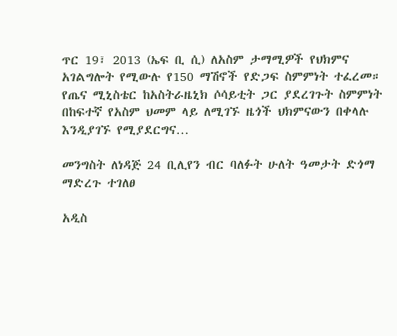ጥር 19፣ 2013 (ኤፍ ቢ ሲ) ለአስም ታማሚዎች የህክምና አገልግሎት የሚውሉ የ150 ማሽኖች የድጋፍ ስምምነት ተፈረመ። የጤና ሚኒስቴር ከአስትራዜኒክ ሶሳይቲት ጋር ያደረገጉት ስምምነት በከፍተኛ የአስም ህመም ላይ ለሚገኙ ዜጎች ህክምናውን በቀላሉ እንዲያገኙ የሚያደርግና…

መንግስት ለነዳጅ 24 ቢሊየን ብር ባለፉት ሁለት ዓመታት ድጎማ ማድረጉ ተገለፀ

አዲስ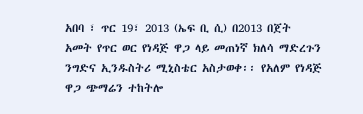አበባ ፣ ጥር 19፣ 2013 (ኤፍ ቢ ሲ) በ2013 በጀት አመት የጥር ወር የነዳጅ ዋጋ ላይ መጠነኛ ክለሳ ማድረጉን ንግድና ኢንዱስትሪ ሚኒስቴር አስታወቀ፡፡ የአለም የነዳጅ ዋጋ ጭማሬን ተከትሎ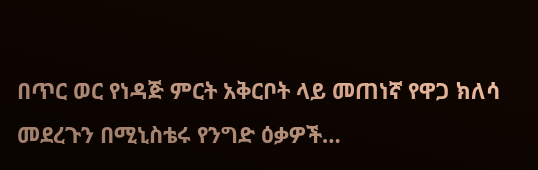በጥር ወር የነዳጅ ምርት አቅርቦት ላይ መጠነኛ የዋጋ ክለሳ መደረጉን በሚኒስቴሩ የንግድ ዕቃዎች…